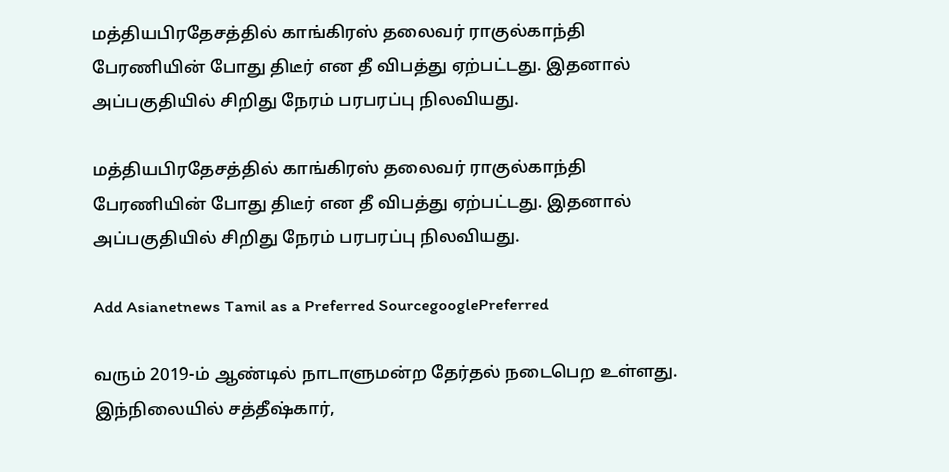மத்தியபிரதேசத்தில் காங்கிரஸ் தலைவர் ராகுல்காந்தி பேரணியின் போது திடீர் என தீ விபத்து ஏற்பட்டது. இதனால் அப்பகுதியில் சிறிது நேரம் பரபரப்பு நிலவியது.

மத்தியபிரதேசத்தில் காங்கிரஸ் தலைவர் ராகுல்காந்தி பேரணியின் போது திடீர் என தீ விபத்து ஏற்பட்டது. இதனால் அப்பகுதியில் சிறிது நேரம் பரபரப்பு நிலவியது.

Add Asianetnews Tamil as a Preferred SourcegooglePreferred

வரும் 2019-ம் ஆண்டில் நாடாளுமன்ற தேர்தல் நடைபெற உள்ளது. இந்நிலையில் சத்தீஷ்கார்,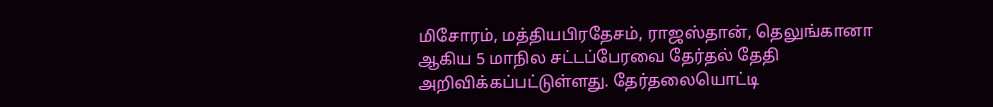மிசோரம், மத்தியபிரதேசம், ராஜஸ்தான், தெலுங்கானா ஆகிய 5 மாநில சட்டப்பேரவை தேர்தல் தேதி அறிவிக்கப்பட்டுள்ளது. தேர்தலையொட்டி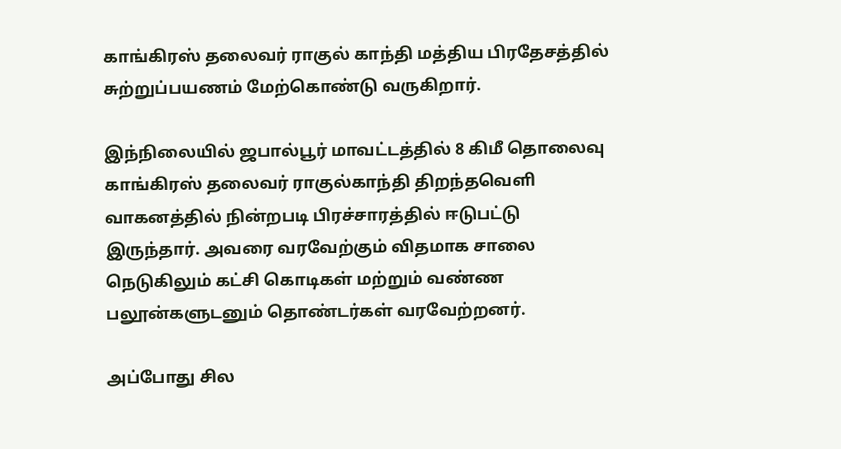காங்கிரஸ் தலைவர் ராகுல் காந்தி மத்திய பிரதேசத்தில் சுற்றுப்பயணம் மேற்கொண்டு வருகிறார்.

இந்நிலையில் ஜபால்பூர் மாவட்டத்தில் 8 கிமீ தொலைவு காங்கிரஸ் தலைவர் ராகுல்காந்தி திறந்தவெளி வாகனத்தில் நின்றபடி பிரச்சாரத்தில் ஈடுபட்டு இருந்தார். அவரை வரவேற்கும் விதமாக சாலை நெடுகிலும் கட்சி கொடிகள் மற்றும் வண்ண பலூன்களுடனும் தொண்டர்கள் வரவேற்றனர்.

அப்போது சில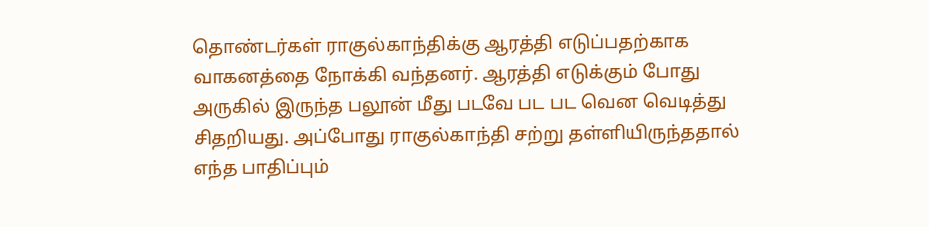தொண்டர்கள் ராகுல்காந்திக்கு ஆரத்தி எடுப்பதற்காக வாகனத்தை நோக்கி வந்தனர். ஆரத்தி எடுக்கும் போது அருகில் இருந்த பலூன் மீது படவே பட பட வென வெடித்து சிதறியது. அப்போது ராகுல்காந்தி சற்று தள்ளியிருந்ததால் எந்த பாதிப்பும்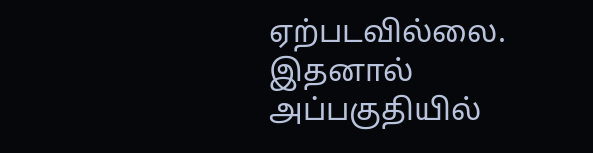ஏற்படவில்லை. இதனால் அப்பகுதியில்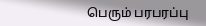பெரும் பரபரப்பு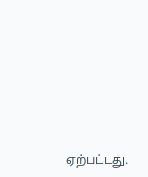ஏற்பட்டது.